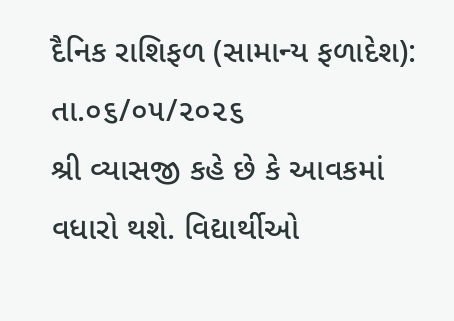દૈનિક રાશિફળ (સામાન્ય ફળાદેશ): તા.૦૬/૦૫/૨૦૨૬
શ્રી વ્યાસજી કહે છે કે આવકમાં વધારો થશે. વિદ્યાર્થીઓ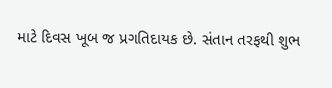માટે દિવસ ખૂબ જ પ્રગતિદાયક છે. સંતાન તરફથી શુભ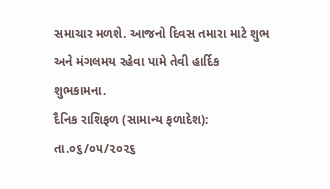સમાચાર મળશે. આજનો દિવસ તમારા માટે શુભ અને મંગલમય રહેવા પામે તેવી હાર્દિક શુભકામના.
દૈનિક રાશિફળ (સામાન્ય ફળાદેશ): તા.૦૬/૦૫/૨૦૨૬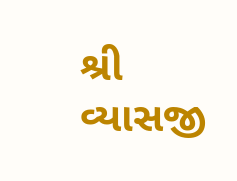શ્રી વ્યાસજી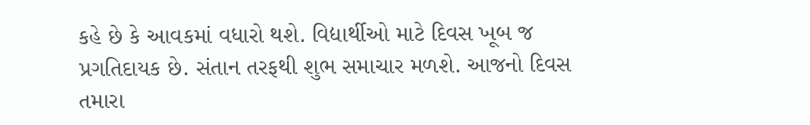કહે છે કે આવકમાં વધારો થશે. વિદ્યાર્થીઓ માટે દિવસ ખૂબ જ પ્રગતિદાયક છે. સંતાન તરફથી શુભ સમાચાર મળશે. આજનો દિવસ તમારા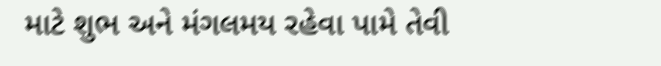માટે શુભ અને મંગલમય રહેવા પામે તેવી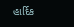હાર્દિક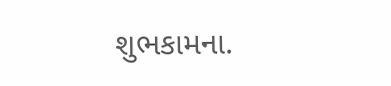શુભકામના.